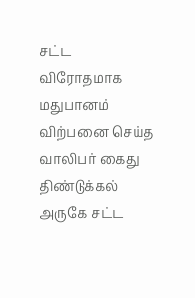சட்ட விரோதமாக மதுபானம் விற்பனை செய்த வாலிபர் கைது
திண்டுக்கல் அருகே சட்ட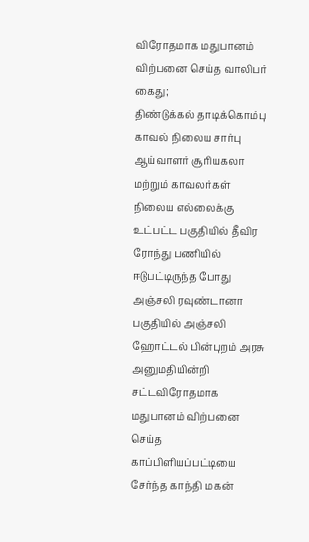விரோதமாக மதுபானம் விற்பனை செய்த வாலிபர் கைது;
திண்டுக்கல் தாடிக்கொம்பு காவல் நிலைய சார்பு ஆய்வாளர் சூரியகலா மற்றும் காவலர்கள் நிலைய எல்லைக்கு உட்பட்ட பகுதியில் தீவிர ரோந்து பணியில் ஈடுபட்டிருந்த போது அஞ்சலி ரவுண்டானா பகுதியில் அஞ்சலி ஹோட்டல் பின்புறம் அரசு அனுமதியின்றி சட்டவிரோதமாக மதுபானம் விற்பனை செய்த காப்பிளியப்பட்டியை சேர்ந்த காந்தி மகன்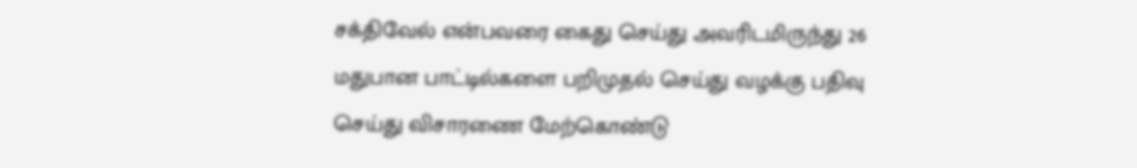சக்திவேல் என்பவரை கைது செய்து அவரிடமிருந்து 26 மதுபான பாட்டில்களை பறிமுதல் செய்து வழக்கு பதிவு செய்து விசாரணை மேற்கொண்டு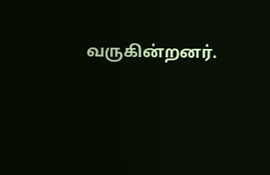வருகின்றனர்.